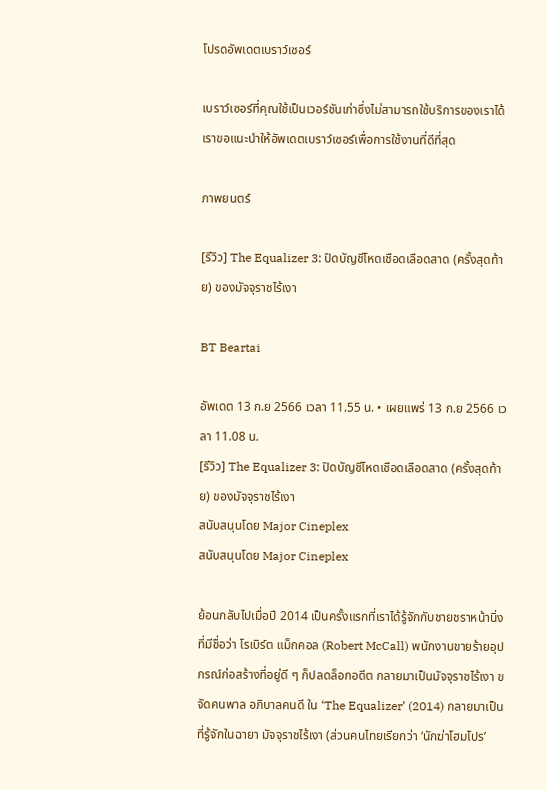โปรดอัพเดตเบราว์เซอร์

เบราว์เซอร์ที่คุณใช้เป็นเวอร์ชันเก่าซึ่งไม่สามารถใช้บริการของเราได้ เราขอแนะนำให้อัพเดตเบราว์เซอร์เพื่อการใช้งานที่ดีที่สุด

ภาพยนตร์

[รีวิว] The Equalizer 3: ปิดบัญชีโหดเชือดเลือดสาด (ครั้งสุดท้าย) ของมัจจุราชไร้เงา

BT Beartai

อัพเดต 13 ก.ย 2566 เวลา 11.55 น. • เผยแพร่ 13 ก.ย 2566 เวลา 11.08 น.
[รีวิว] The Equalizer 3: ปิดบัญชีโหดเชือดเลือดสาด (ครั้งสุดท้าย) ของมัจจุราชไร้เงา
สนับสนุนโดย Major Cineplex
สนับสนุนโดย Major Cineplex

ย้อนกลับไปเมื่อปี 2014 เป็นครั้งแรกที่เราได้รู้จักกับชายชราหน้านิ่งที่มีชื่อว่า โรเบิร์ต แม็กคอล (Robert McCall) พนักงานขายร้ายอุปกรณ์ก่อสร้างที่อยู่ดี ๆ ก็ปลดล็อกอดีต กลายมาเป็นมัจจุราชไร้เงา ขจัดคนพาล อภิบาลคนดี ใน ‘The Equalizer’ (2014) กลายมาเป็นที่รู้จักในฉายา มัจจุราชไร้เงา (ส่วนคนไทยเรียกว่า ‘นักฆ่าโฮมโปร’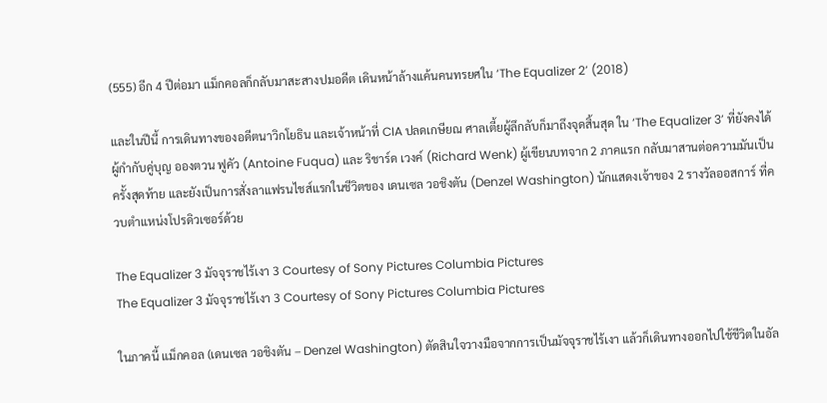(555) อีก 4 ปีต่อมา แม็กคอลก็กลับมาสะสางปมอดีต เดินหน้าล้างแค้นคนทรยศใน ‘The Equalizer 2’ (2018)

และในปีนี้ การเดินทางของอดีตนาวิกโยธิน และเจ้าหน้าที่ CIA ปลดเกษียณ ศาลเตี้ยผู้ลึกลับก็มาถึงจุดสิ้นสุด ใน ‘The Equalizer 3’ ที่ยังคงได้ผู้กำกับคู่บุญ อองตวน ฟูคัว (Antoine Fuqua) และ ริชาร์ด เวงค์ (Richard Wenk) ผู้เขียนบทจาก 2 ภาคแรก กลับมาสานต่อความมันเป็นครั้งสุดท้าย และยังเป็นการสั่งลาแฟรนไชส์แรกในชีวิตของ เดนเซล วอชิงตัน (Denzel Washington) นักแสดงเจ้าของ 2 รางวัลออสการ์ ที่ควบตำแหน่งโปรดิวเซอร์ด้วย

The Equalizer 3 มัจจุราชไร้เงา 3 Courtesy of Sony Pictures Columbia Pictures
The Equalizer 3 มัจจุราชไร้เงา 3 Courtesy of Sony Pictures Columbia Pictures

ในภาคนี้ แม็กคอล (เดนเซล วอชิงตัน – Denzel Washington) ตัดสินใจวางมือจากการเป็นมัจจุราชไร้เงา แล้วก็เดินทางออกไปใช้ชีวิตในอัล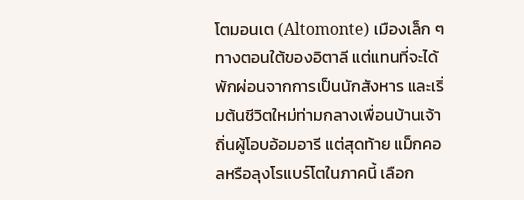โตมอนเต (Altomonte) เมืองเล็ก ๆ ทางตอนใต้ของอิตาลี แต่แทนที่จะได้พักผ่อนจากการเป็นนักสังหาร และเริ่มต้นชีวิตใหม่ท่ามกลางเพื่อนบ้านเจ้าถิ่นผู้โอบอ้อมอารี แต่สุดท้าย แม็กคอลหรือลุงโรแบร์โตในภาคนี้ เลือก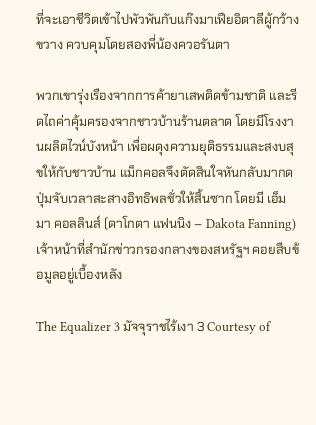ที่จะเอาชีวิตเข้าไปพัวพันกับแก๊งมาเฟียอิตาลีผู้กว้างขวาง ควบคุมโดยสองพี่น้องควอรันตา

พวกเขารุ่งเรืองจากการค้ายาเสพติดข้ามชาติ และรีดไถค่าคุ้มครองจากชาวบ้านร้านตลาด โดยมีโรงงานผลิตไวน์บังหน้า เพื่อผดุงความยุติธรรมและสงบสุขให้กับชาวบ้าน แม็กคอลจึงตัดสินใจหันกลับมากดปุ่มจับเวลาสะสางอิทธิพลชั่วให้สิ้นซาก โดยมี เอ็มมา คอลลินส์ (ดาโกตา แฟนนิง – Dakota Fanning) เจ้าหน้าที่สำนักข่าวกรองกลางของสหรัฐฯ คอยสืบข้อมูลอยู่เบื้องหลัง

The Equalizer 3 มัจจุราชไร้เงา 3 Courtesy of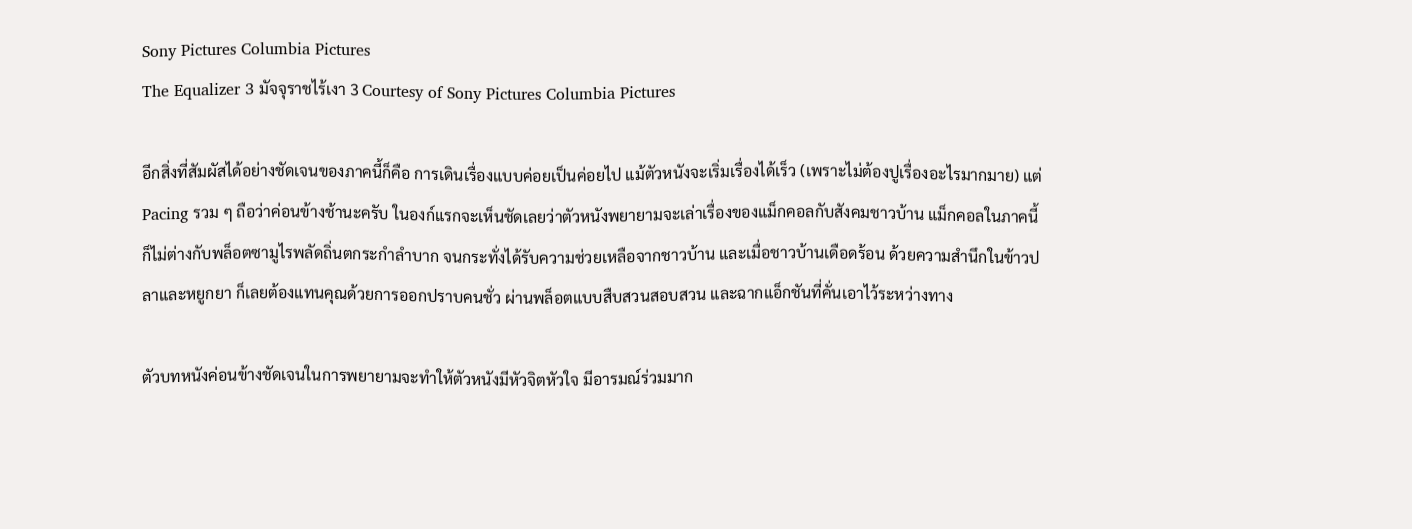Sony Pictures Columbia Pictures
The Equalizer 3 มัจจุราชไร้เงา 3 Courtesy of Sony Pictures Columbia Pictures

อีกสิ่งที่สัมผัสได้อย่างชัดเจนของภาคนี้ก็คือ การเดินเรื่องแบบค่อยเป็นค่อยไป แม้ตัวหนังจะเริ่มเรื่องได้เร็ว (เพราะไม่ต้องปูเรื่องอะไรมากมาย) แต่ Pacing รวม ๆ ถือว่าค่อนข้างช้านะครับ ในองก์แรกจะเห็นชัดเลยว่าตัวหนังพยายามจะเล่าเรื่องของแม็กคอลกับสังคมชาวบ้าน แม็กคอลในภาคนี้ก็ไม่ต่างกับพล็อตซามูไรพลัดถิ่นตกระกำลำบาก จนกระทั่งได้รับความช่วยเหลือจากชาวบ้าน และเมื่อชาวบ้านเดือดร้อน ด้วยความสำนึกในข้าวปลาและหยูกยา ก็เลยต้องแทนคุณด้วยการออกปราบคนชั่ว ผ่านพล็อตแบบสืบสวนสอบสวน และฉากแอ็กชันที่คั่นเอาไว้ระหว่างทาง

ตัวบทหนังค่อนข้างชัดเจนในการพยายามจะทำให้ตัวหนังมีหัวจิตหัวใจ มีอารมณ์ร่วมมาก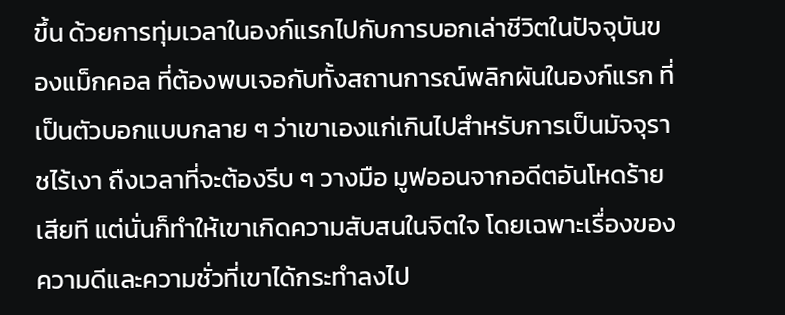ขึ้น ด้วยการทุ่มเวลาในองก์แรกไปกับการบอกเล่าชีวิตในปัจจุบันของแม็กคอล ที่ต้องพบเจอกับทั้งสถานการณ์พลิกผันในองก์แรก ที่เป็นตัวบอกแบบกลาย ๆ ว่าเขาเองแก่เกินไปสำหรับการเป็นมัจจุราชไร้เงา ถืงเวลาที่จะต้องรีบ ๆ วางมือ มูฟออนจากอดีตอันโหดร้ายเสียที แต่นั่นก็ทำให้เขาเกิดความสับสนในจิตใจ โดยเฉพาะเรื่องของความดีและความชั่วที่เขาได้กระทำลงไป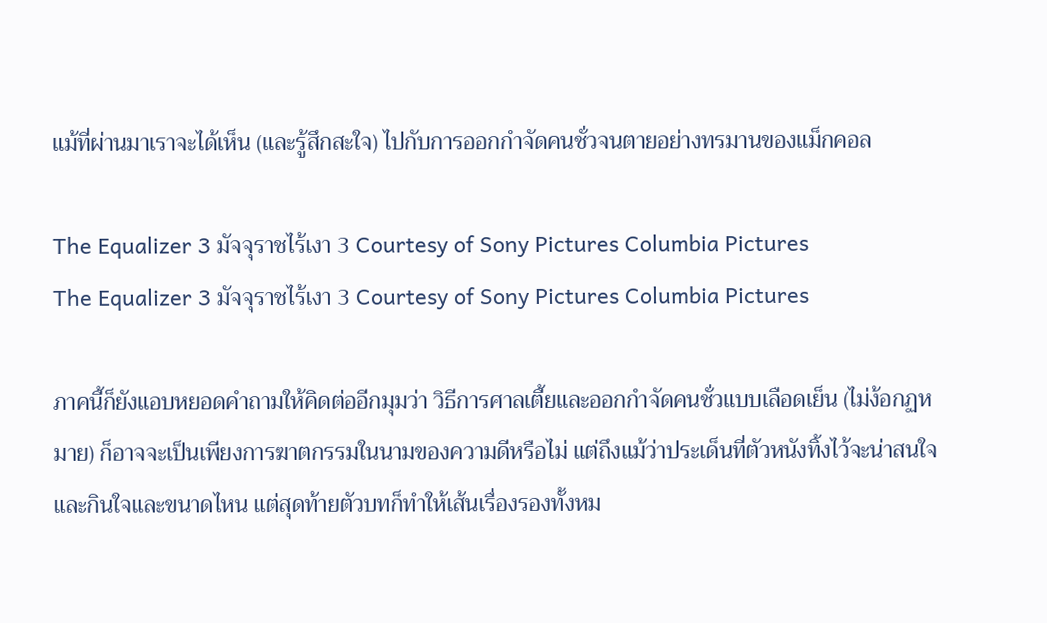แม้ที่ผ่านมาเราจะได้เห็น (และรู้สึกสะใจ) ไปกับการออกกำจัดคนชั่วจนตายอย่างทรมานของแม็กคอล

The Equalizer 3 มัจจุราชไร้เงา 3 Courtesy of Sony Pictures Columbia Pictures
The Equalizer 3 มัจจุราชไร้เงา 3 Courtesy of Sony Pictures Columbia Pictures

ภาคนี้ก็ยังแอบหยอดคำถามให้คิดต่ออีกมุมว่า วิธีการศาลเตี้ยและออกกำจัดคนชั่วแบบเลือดเย็น (ไม่ง้อกฏหมาย) ก็อาจจะเป็นเพียงการฆาตกรรมในนามของความดีหรือไม่ แต่ถึงแม้ว่าประเด็นที่ตัวหนังทิ้งไว้จะน่าสนใจและกินใจและขนาดไหน แต่สุดท้ายตัวบทก็ทำให้เส้นเรื่องรองทั้งหม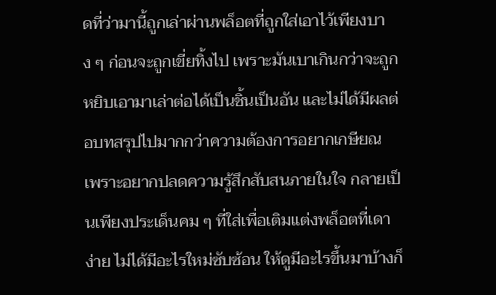ดที่ว่ามานี้ถูกเล่าผ่านพล็อตที่ถูกใส่เอาไว้เพียงบาง ๆ ก่อนจะถูกเขี่ยทิ้งไป เพราะมันเบาเกินกว่าจะถูกหยิบเอามาเล่าต่อได้เป็นชิ้นเป็นอัน และไม่ได้มีผลต่อบทสรุปไปมากกว่าความต้องการอยากเกษียณ เพราะอยากปลดความรู้สึกสับสนภายในใจ กลายเป็นเพียงประเด็นคม ๆ ที่ใส่เพื่อเติมแต่งพล็อตที่เดาง่าย ไม่ได้มีอะไรใหม่ซับซ้อน ให้ดูมีอะไรขึ้นมาบ้างก็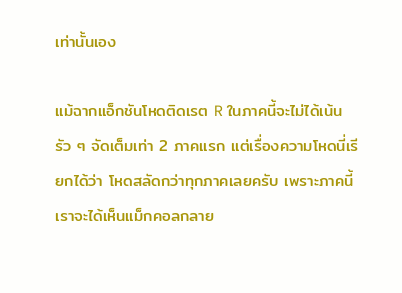เท่านั้นเอง

แม้ฉากแอ็กชันโหดติดเรต R ในภาคนี้จะไม่ได้เน้นรัว ๆ จัดเต็มเท่า 2 ภาคแรก แต่เรื่องความโหดนี่เรียกได้ว่า โหดสลัดกว่าทุกภาคเลยครับ เพราะภาคนี้ เราจะได้เห็นแม็กคอลกลาย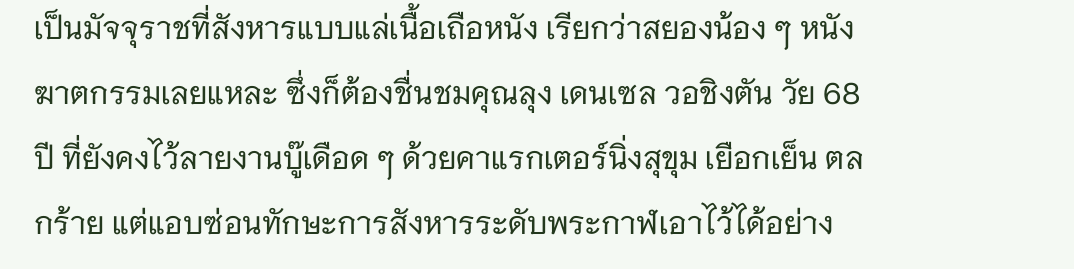เป็นมัจจุราชที่สังหารแบบแล่เนื้อเถือหนัง เรียกว่าสยองน้อง ๆ หนังฆาตกรรมเลยแหละ ซึ่งก็ต้องชื่นชมคุณลุง เดนเซล วอชิงตัน วัย 68 ปี ที่ยังคงไว้ลายงานบู๊เดือด ๆ ด้วยคาแรกเตอร์นิ่งสุขุม เยือกเย็น ตลกร้าย แต่แอบซ่อนทักษะการสังหารระดับพระกาฬเอาไว้ได้อย่าง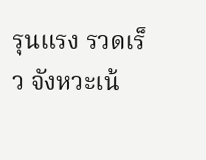รุนแรง รวดเร็ว จังหวะเน้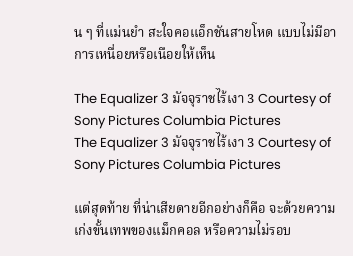น ๆ ที่แม่นยำ สะใจคอแอ็กชันสายโหด แบบไม่มีอาการเหนื่อยหรือเนือยให้เห็น

The Equalizer 3 มัจจุราชไร้เงา 3 Courtesy of Sony Pictures Columbia Pictures
The Equalizer 3 มัจจุราชไร้เงา 3 Courtesy of Sony Pictures Columbia Pictures

แต่สุดท้าย ที่น่าเสียดายอีกอย่างก็คือ จะด้วยความเก่งขั้นเทพของแม็กคอล หรือความไม่รอบ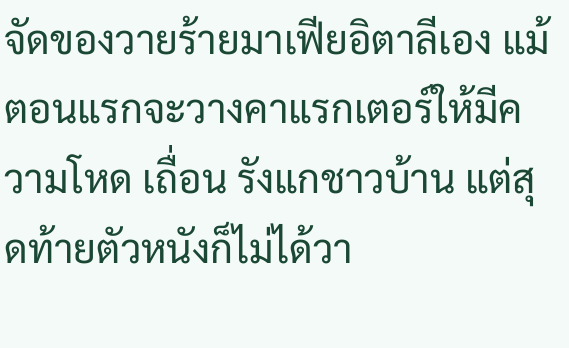จัดของวายร้ายมาเฟียอิตาลีเอง แม้ตอนแรกจะวางคาแรกเตอร์ให้มีความโหด เถื่อน รังแกชาวบ้าน แต่สุดท้ายตัวหนังก็ไม่ได้วา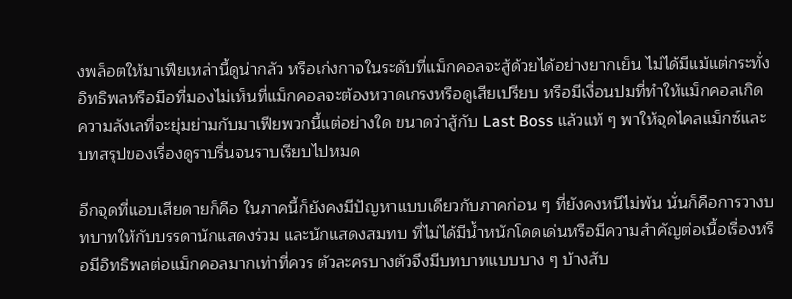งพล็อตให้มาเฟียเหล่านี้ดูน่ากลัว หรือเก่งกาจในระดับที่แม็กคอลจะสู้ด้วยได้อย่างยากเย็น ไม่ได้มีแม้แต่กระทั่งอิทธิพลหรือมือที่มองไม่เห็นที่แม็กคอลจะต้องหวาดเกรงหรือดูเสียเปรียบ หรือมีเงื่อนปมที่ทำให้แม็กคอลเกิดความลังเลที่จะยุ่มย่ามกับมาเฟียพวกนี้แต่อย่างใด ขนาดว่าสู้กับ Last Boss แล้วแท้ ๆ พาให้จุดไคลแม็กซ์และบทสรุปของเรื่องดูราบรื่นจนราบเรียบไปหมด

อีกจุดที่แอบเสียดายก็คือ ในภาคนี้ก็ยังคงมีปัญหาแบบเดียวกับภาคก่อน ๆ ที่ยังคงหนีไม่พ้น นั่นก็คือการวางบทบาทให้กับบรรดานักแสดงร่วม และนักแสดงสมทบ ที่ไม่ได้มีน้ำหนักโดดเด่นหรือมีความสำคัญต่อเนื้อเรื่องหรือมีอิทธิพลต่อแม็กคอลมากเท่าที่ควร ตัวละครบางตัวจึงมีบทบาทแบบบาง ๆ บ้างสับ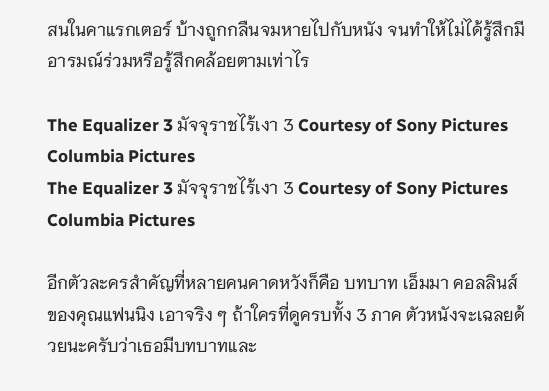สนในคาแรกเตอร์ บ้างถูกกลืนจมหายไปกับหนัง จนทำให้ไม่ได้รู้สึกมีอารมณ์ร่วมหรือรู้สึกคล้อยตามเท่าไร

The Equalizer 3 มัจจุราชไร้เงา 3 Courtesy of Sony Pictures Columbia Pictures
The Equalizer 3 มัจจุราชไร้เงา 3 Courtesy of Sony Pictures Columbia Pictures

อีกตัวละครสำคัญที่หลายคนคาดหวังก็คือ บทบาท เอ็มมา คอลลินส์ ของคุณแฟนนิง เอาจริง ๆ ถ้าใครที่ดูครบทั้ง 3 ภาค ตัวหนังจะเฉลยด้วยนะครับว่าเธอมีบทบาทและ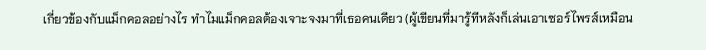เกี่ยวข้องกับแม็กคอลอย่างไร ทำไมแม็กคอลต้องเจาะจงมาที่เธอคนเดียว (ผู้เขียนที่มารู้ทีหลังก็เล่นเอาเซอร์ไพรส์เหมือน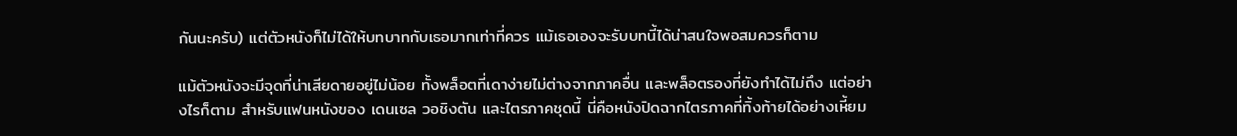กันนะครับ) แต่ตัวหนังก็ไม่ได้ให้บทบาทกับเธอมากเท่าที่ควร แม้เธอเองจะรับบทนี้ได้น่าสนใจพอสมควรก็ตาม

แม้ตัวหนังจะมีจุดที่น่าเสียดายอยู่ไม่น้อย ทั้งพล็อตที่เดาง่ายไม่ต่างจากภาคอื่น และพล็อตรองที่ยังทำได้ไม่ถึง แต่อย่างไรก็ตาม สำหรับแฟนหนังของ เดนเซล วอชิงตัน และไตรภาคชุดนี้ นี่คือหนังปิดฉากไตรภาคที่ทิ้งท้ายได้อย่างเหี้ยม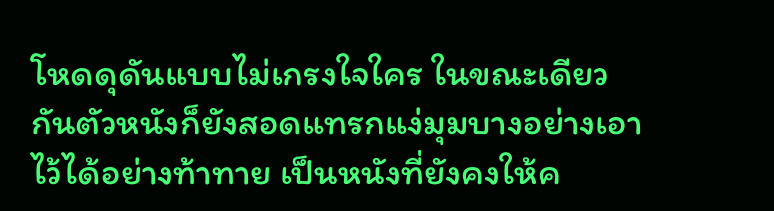โหดดุดันแบบไม่เกรงใจใคร ในขณะเดียวกันตัวหนังก็ยังสอดแทรกแง่มุมบางอย่างเอาไว้ได้อย่างท้าทาย เป็นหนังที่ยังคงให้ค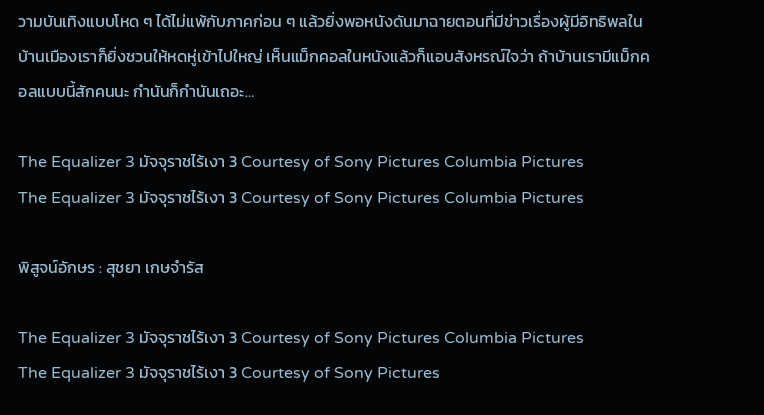วามบันเทิงแบบโหด ๆ ได้ไม่แพ้กับภาคก่อน ๆ แล้วยิ่งพอหนังดันมาฉายตอนที่มีข่าวเรื่องผู้มีอิทธิพลในบ้านเมืองเราก็ยิ่งชวนให้หดหู่เข้าไปใหญ่ เห็นแม็กคอลในหนังแล้วก็แอบสังหรณ์ใจว่า ถ้าบ้านเรามีแม็กคอลแบบนี้สักคนนะ กำนันก็กำนันเถอะ…

The Equalizer 3 มัจจุราชไร้เงา 3 Courtesy of Sony Pictures Columbia Pictures
The Equalizer 3 มัจจุราชไร้เงา 3 Courtesy of Sony Pictures Columbia Pictures

พิสูจน์อักษร : สุชยา เกษจำรัส

The Equalizer 3 มัจจุราชไร้เงา 3 Courtesy of Sony Pictures Columbia Pictures
The Equalizer 3 มัจจุราชไร้เงา 3 Courtesy of Sony Pictures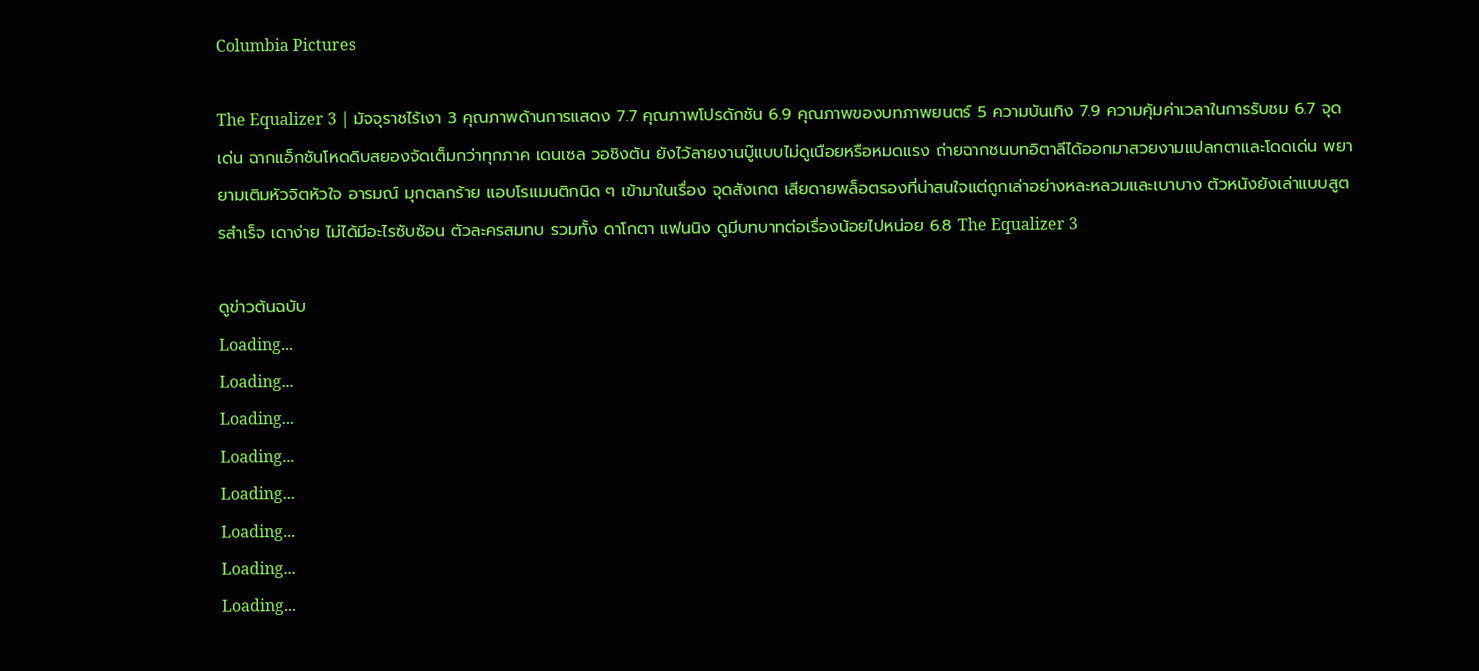Columbia Pictures

The Equalizer 3 | มัจจุราชไร้เงา 3 คุณภาพด้านการแสดง 7.7 คุณภาพโปรดักชัน 6.9 คุณภาพของบทภาพยนตร์ 5 ความบันเทิง 7.9 ความคุ้มค่าเวลาในการรับชม 6.7 จุดเด่น ฉากแอ็กชันโหดดิบสยองจัดเต็มกว่าทุกภาค เดนเซล วอชิงตัน ยังไว้ลายงานบู๊แบบไม่ดูเนือยหรือหมดแรง ถ่ายฉากชนบทอิตาลีได้ออกมาสวยงามแปลกตาและโดดเด่น พยายามเติมหัวจิตหัวใจ อารมณ์ มุกตลกร้าย แอบโรแมนติกนิด ๆ เข้ามาในเรื่อง จุดสังเกต เสียดายพล็อตรองที่น่าสนใจแต่ถูกเล่าอย่างหละหลวมและเบาบาง ตัวหนังยังเล่าแบบสูตรสำเร็จ เดาง่าย ไม่ได้มีอะไรซับซ้อน ตัวละครสมทบ รวมทั้ง ดาโกตา แฟนนิง ดูมีบทบาทต่อเรื่องน้อยไปหน่อย 6.8 The Equalizer 3

ดูข่าวต้นฉบับ
Loading...
Loading...
Loading...
Loading...
Loading...
Loading...
Loading...
Loading...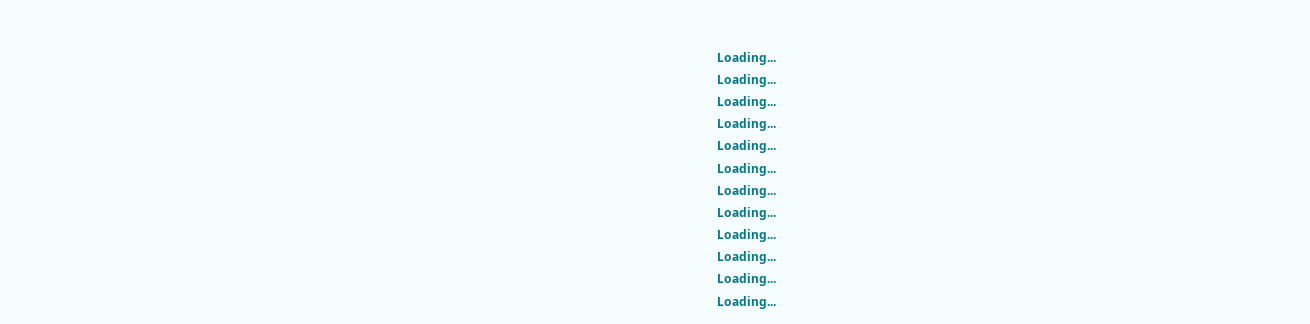Loading...
Loading...
Loading...
Loading...
Loading...
Loading...
Loading...
Loading...
Loading...
Loading...
Loading...
Loading...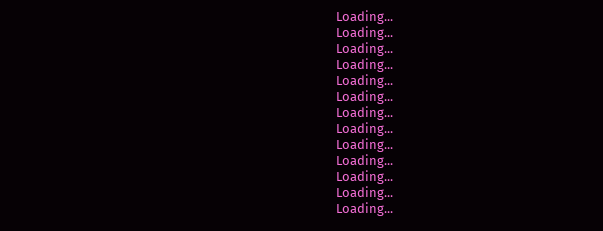Loading...
Loading...
Loading...
Loading...
Loading...
Loading...
Loading...
Loading...
Loading...
Loading...
Loading...
Loading...
Loading...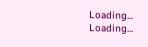Loading...
Loading...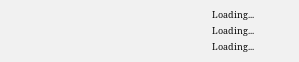Loading...
Loading...
Loading...